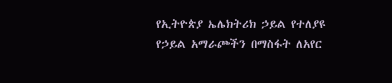የኢትዮጵያ ኤሌክትሪክ ኃይል የተለያዩ የኃይል አማራጮችን በማስፋት ለአየር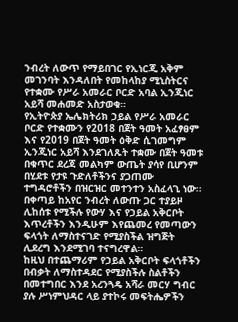ንብረት ለውጥ የማይበገር የኢነርጂ አቅም መገንባት እንዳለበት የመከላከያ ሚኒስትርና የተቋሙ የሥራ አመራር ቦርድ አባል ኢንጂነር አይሻ መሐመድ አስታወቁ።
የኢትዮጵያ ኤሌክትሪክ ኃይል የሥራ አመራር ቦርድ የተቋሙን የ2018 በጀት ዓመት አፈፃፀም እና የ2019 በጀት ዓመት ዕቅድ ሲገመግም ኢንጂነር አይሻ እንደገለጹት ተቋሙ በጀት ዓመቱ በቁጥር ደረጃ መልካም ውጤት ያሳየ ቢሆንም በሂደቱ የታዩ ጉድለቶችንና ያጋጠሙ ተግዳሮቶችን በዝርዝር መተንተን አስፈላጊ ነው፡፡
በቀጣይ ከአየር ንብረት ለውጡ ጋር ተያይዞ ሊከሰቱ የሚችሉ የውሃ እና የኃይል አቅርቦት እጥረቶችን እንዲሁም እየጨመረ የመጣውን ፍላጎት ለማስተናገድ የሚያስችል ዝግጅት ሊደረግ እንደሚገባ ተናግረዋል።
ከዚህ በተጨማሪም የኃይል አቅርቦት ፍላጎቶችን በብቃት ለማስተዳደር የሚያስችሉ ስልቶችን በመተግበር እንደ አረንጓዴ አሻራ መርሃ ግብር ያሉ ሥነምህዳር ላይ ያተኮሩ መፍትሔዎችን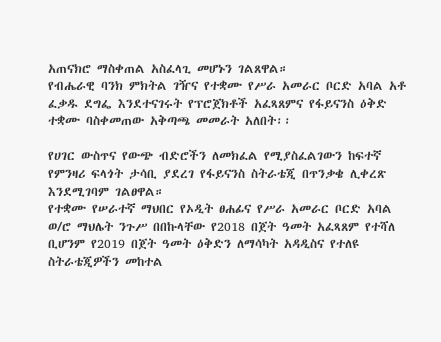አጠናክሮ ማስቀጠል አስፈላጊ መሆኑን ገልጸዋል።
የብሔራዊ ባንክ ምክትል ገዥና የተቋሙ የሥራ አመራር ቦርድ አባል አቶ ፈቃዱ ደግፌ እንደተናገሩት የፕሮጀክቶች አፈጻጸምና የፋይናንስ ዕቅድ ተቋሙ ባስቀመጠው አቅጣጫ መመራት አለበት፡፡

የሀገር ውስጥና የውጭ ብድሮችን ለመክፈል የሚያስፈልገውን ከፍተኛ የምንዛሪ ፍላጎት ታሳቢ ያደረገ የፋይናንስ ስትራቴጂ በጥንቃቄ ሊቀረጽ እንደሚገባም ገልፀዋል።
የተቋሙ የሠራተኛ ማህበር የኦዲት ፀሐፊና የሥራ አመራር ቦርድ አባል ወ/ሮ ማህሌት ንጉሥ በበኩላቸው የ2018 በጀት ዓመት አፈጻጸም የተሻለ ቢሆንም የ2019 በጀት ዓመት ዕቅድን ለማሳካት አዳዲስና የተለዩ ስትራቴጂዎችን መከተል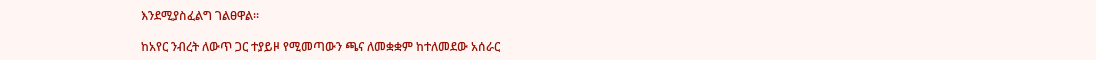እንደሚያስፈልግ ገልፀዋል።

ከአየር ንብረት ለውጥ ጋር ተያይዞ የሚመጣውን ጫና ለመቋቋም ከተለመደው አሰራር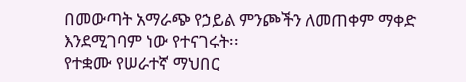በመውጣት አማራጭ የኃይል ምንጮችን ለመጠቀም ማቀድ እንደሚገባም ነው የተናገሩት፡፡
የተቋሙ የሠራተኛ ማህበር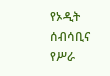የኦዲት ሰብሳቢና የሥራ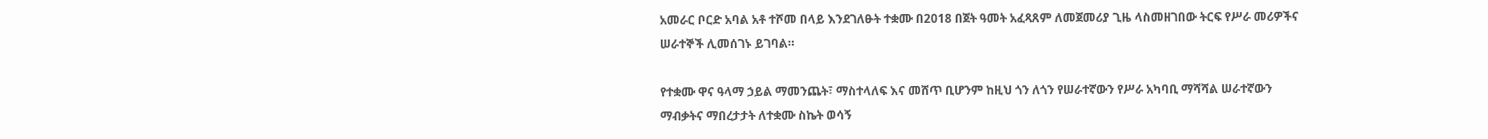አመራር ቦርድ አባል አቶ ተሾመ በላይ እንደገለፁት ተቋሙ በ2018 በጀት ዓመት አፈጻጸም ለመጀመሪያ ጊዜ ላስመዘገበው ትርፍ የሥራ መሪዎችና ሠራተኞች ሊመሰገኑ ይገባል።

የተቋሙ ዋና ዓላማ ኃይል ማመንጨት፣ ማስተላለፍ እና መሸጥ ቢሆንም ከዚህ ጎን ለጎን የሠራተኛውን የሥራ አካባቢ ማሻሻል ሠራተኛውን ማብቃትና ማበረታታት ለተቋሙ ስኬት ወሳኝ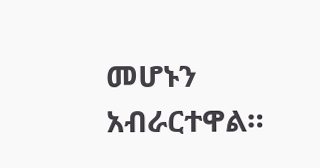መሆኑን አብራርተዋል።